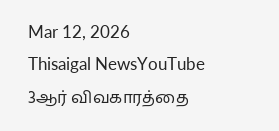Mar 12, 2026
Thisaigal NewsYouTube
3ஆர் விவகாரத்தை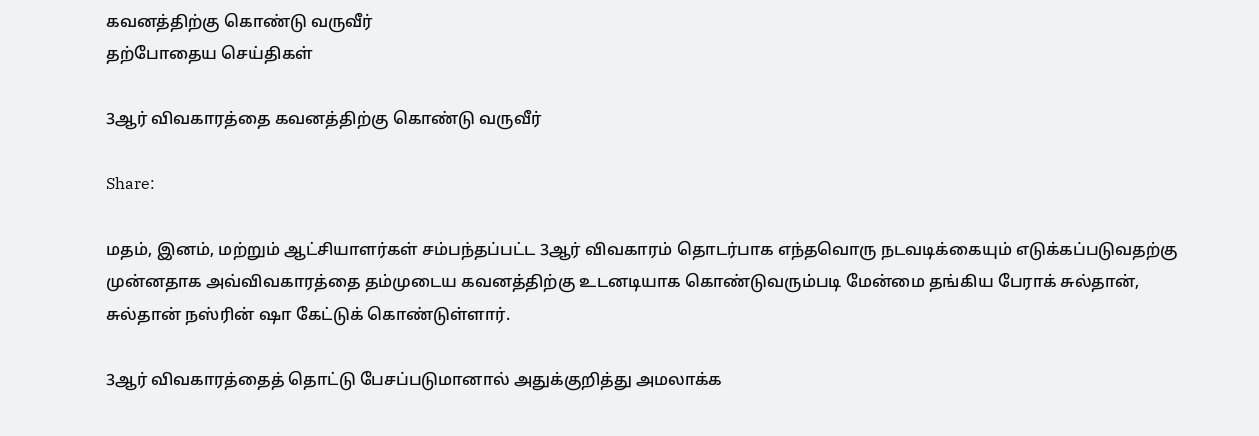கவனத்திற்கு கொண்டு வருவீர்
தற்போதைய செய்திகள்

3ஆர் விவகாரத்தை கவனத்திற்கு கொண்டு வருவீர்

Share:

மதம், இனம், மற்றும் ஆட்சியாளர்கள் சம்பந்தப்பட்ட 3ஆர் விவகாரம் தொடர்பாக எந்தவொரு நடவடிக்கையும் எடுக்கப்படுவதற்கு முன்னதாக அவ்விவகாரத்தை தம்முடைய கவனத்திற்கு உடனடியாக கொண்டுவரும்படி மேன்மை தங்கிய பேராக் சுல்தான், சுல்தான் நஸ்ரின் ஷா கேட்டுக் கொண்டுள்ளார்.

3ஆர் விவகாரத்தைத் தொட்டு பேசப்படுமானால் அதுக்குறித்து அமலாக்க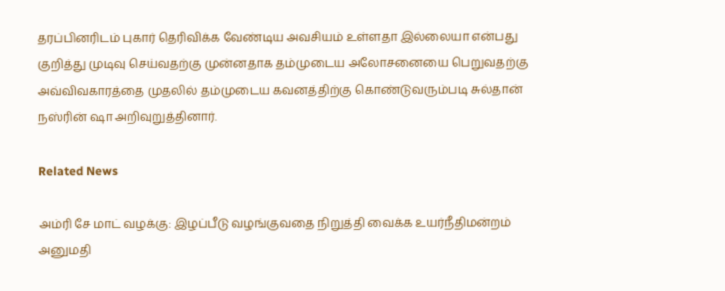தரப்பினரிடம் புகார் தெரிவிக்க வேண்டிய அவசியம் உள்ளதா இல்லையா என்பது குறித்து முடிவு செய்வதற்கு முன்னதாக தம்முடைய அலோசனையை பெறுவதற்கு அவ்விவகாரத்தை முதலில் தம்முடைய கவனத்திற்கு கொண்டுவரும்படி சுல்தான் நஸ்ரின் ஷா அறிவுறுத்தினார்.

Related News

அம்ரி சே மாட் வழக்கு: இழப்பீடு வழங்குவதை நிறுத்தி வைக்க உயர்நீதிமன்றம் அனுமதி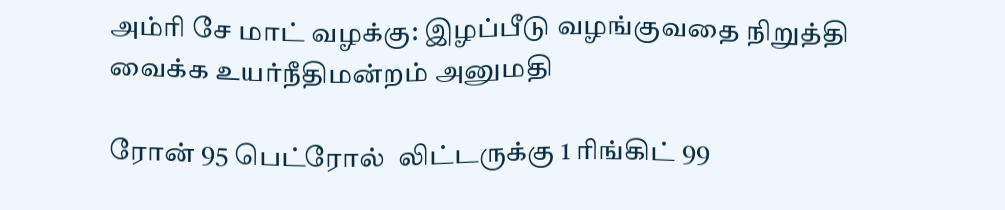அம்ரி சே மாட் வழக்கு: இழப்பீடு வழங்குவதை நிறுத்தி வைக்க உயர்நீதிமன்றம் அனுமதி

ரோன் 95 பெட்ரோல்  லிட்டருக்கு 1 ரிங்கிட் 99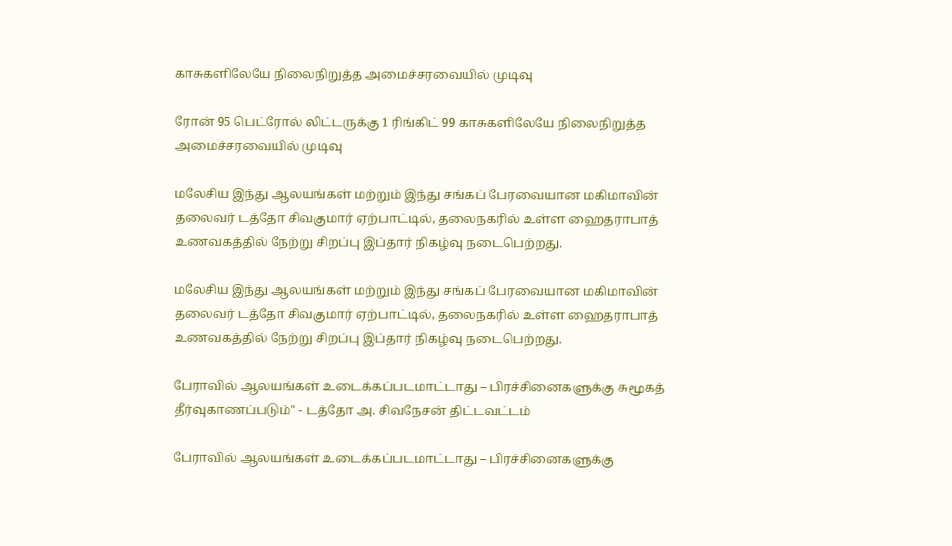காசுகளிலேயே நிலைநிறுத்த அமைச்சரவையில் முடிவு

ரோன் 95 பெட்ரோல் லிட்டருக்கு 1 ரிங்கிட் 99 காசுகளிலேயே நிலைநிறுத்த அமைச்சரவையில் முடிவு

மலேசிய இந்து ஆலயங்கள் மற்றும் இந்து சங்கப் பேரவையான மகிமாவின் தலைவர் டத்தோ சிவகுமார் ஏற்பாட்டில், தலைநகரில் உள்ள ஹைதராபாத் உணவகத்தில் நேற்று சிறப்பு இப்தார் நிகழ்வு நடைபெற்றது.

மலேசிய இந்து ஆலயங்கள் மற்றும் இந்து சங்கப் பேரவையான மகிமாவின் தலைவர் டத்தோ சிவகுமார் ஏற்பாட்டில், தலைநகரில் உள்ள ஹைதராபாத் உணவகத்தில் நேற்று சிறப்பு இப்தார் நிகழ்வு நடைபெற்றது.

பேராவில் ஆலயங்கள் உடைக்கப்படமாட்டாது – பிரச்சினைகளுக்கு சுமூகத் தீர்வுகாணப்படும்" - டத்தோ அ. சிவநேசன் திட்டவட்டம்

பேராவில் ஆலயங்கள் உடைக்கப்படமாட்டாது – பிரச்சினைகளுக்கு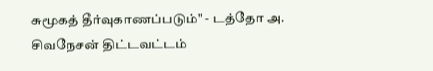சுமூகத் தீர்வுகாணப்படும்" - டத்தோ அ. சிவநேசன் திட்டவட்டம்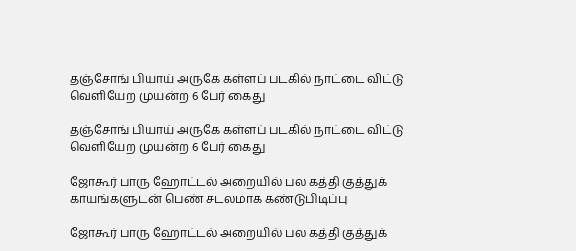தஞ்சோங் பியாய் அருகே கள்ளப் படகில் நாட்டை விட்டு வெளியேற முயன்ற 6 பேர் கைது

தஞ்சோங் பியாய் அருகே கள்ளப் படகில் நாட்டை விட்டு வெளியேற முயன்ற 6 பேர் கைது

ஜோகூர் பாரு ஹோட்டல் அறையில் பல கத்தி குத்துக் காயங்களுடன் பெண் சடலமாக கண்டுபிடிப்பு

ஜோகூர் பாரு ஹோட்டல் அறையில் பல கத்தி குத்துக்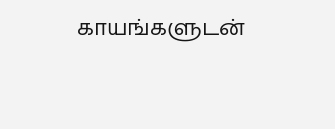காயங்களுடன்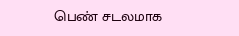பெண் சடலமாக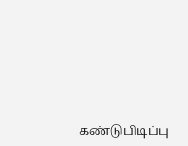கண்டுபிடிப்பு